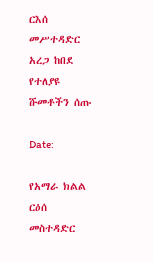ርእሰ መሥተዳድር አረጋ ከበደ የተለያዩ ሹመቶችን ሰጡ

Date:

የአማራ ክልል ርዕሰ መስተዳድር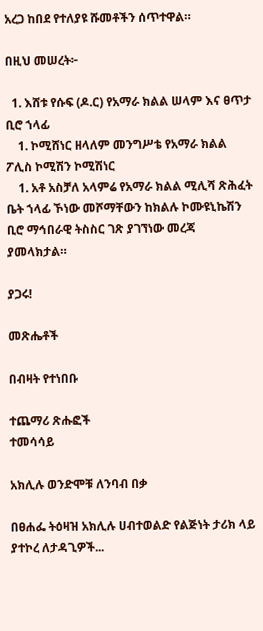አረጋ ከበደ የተለያዩ ሹመቶችን ሰጥተዋል።

በዚህ መሠረት፦

  1. እሸቱ የሱፍ (ዶ.ር) የአማራ ክልል ሠላም እና ፀጥታ ቢሮ ኀላፊ
    1. ኮሚሸነር ዘላለም መንግሥቴ የአማራ ክልል ፖሊስ ኮሚሽን ኮሚሽነር
    1. አቶ አስቻለ አላምሬ የአማራ ክልል ሚሊሻ ጽሕፈት ቤት ኀላፊ ኾነው መሾማቸውን ከክልሉ ኮሙዩኒኬሽን ቢሮ ማኅበራዊ ትስስር ገጽ ያገኘነው መረጃ ያመላክታል።

ያጋሩ!

መጽሔቶች

በብዛት የተነበቡ

ተጨማሪ ጽሑፎች
ተመሳሳይ

አክሊሉ ወንድሞቹ ለንባብ በቃ

በፀሐፌ ትዕዛዝ አክሊሉ ሀብተወልድ የልጅነት ታሪክ ላይ ያተኮረ ለታዳጊዎች...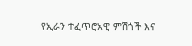የኢራን ተፈጥሮአዊ ምሽጎች እና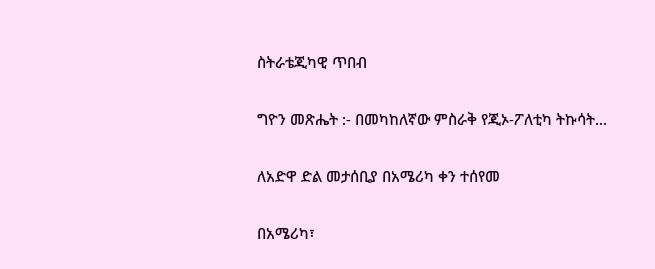ስትራቴጂካዊ ጥበብ

ግዮን መጽሔት :- በመካከለኛው ምስራቅ የጂኦ-ፖለቲካ ትኩሳት...

ለአድዋ ድል መታሰቢያ በአሜሪካ ቀን ተሰየመ

በአሜሪካ፣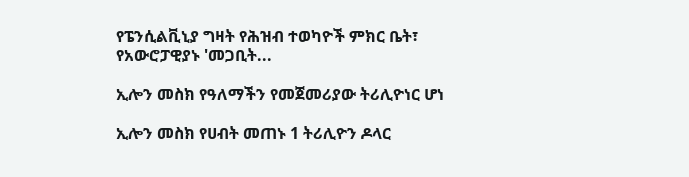የፔንሲልቪኒያ ግዛት የሕዝብ ተወካዮች ምክር ቤት፣ የአውሮፓዊያኑ 'መጋቢት...

ኢሎን መስክ የዓለማችን የመጀመሪያው ትሪሊዮነር ሆነ

ኢሎን መስክ የሀብት መጠኑ 1 ትሪሊዮን ዶላር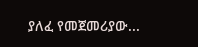ያለፈ የመጀመሪያው...